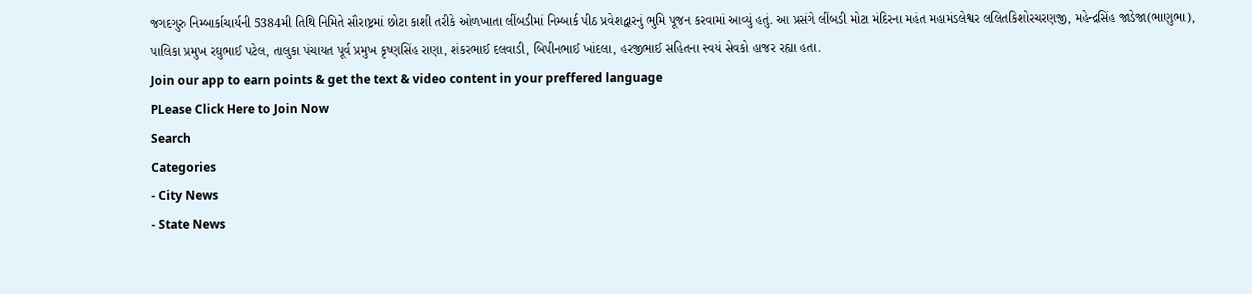જગદગુરુ નિમ્બાર્કાચાર્યની 5384મી તિથિ નિમિતે સૌરાષ્ટ્રમાં છોટા કાશી તરીકે ઓળખાતા લીંબડીમાં નિમ્બાર્ક પીઠ પ્રવેશદ્વારનું ભુમિ પૂજન કરવામાં આવ્યું હતું. આ પ્રસંગે લીંબડી મોટા મંદિરના મહંત મહામંડલેશ્વર લલિતકિશોરચરણજી, મહેન્દ્રસિંહ જાડેજા(ભાણુભા), પાલિકા પ્રમુખ રઘુભાઈ પટેલ, તાલુકા પંચાયત પૂર્વ પ્રમુખ કૃષ્ણસિંહ રાણા, શંકરભાઈ દલવાડી, બિપીનભાઈ ખાંદલા, હરજીભાઈ સહિતના સ્વયં સેવકો હાજર રહ્યા હતા.
Join our app to earn points & get the text & video content in your preffered language
PLease Click Here to Join Now
Search
Categories
- City News
- State News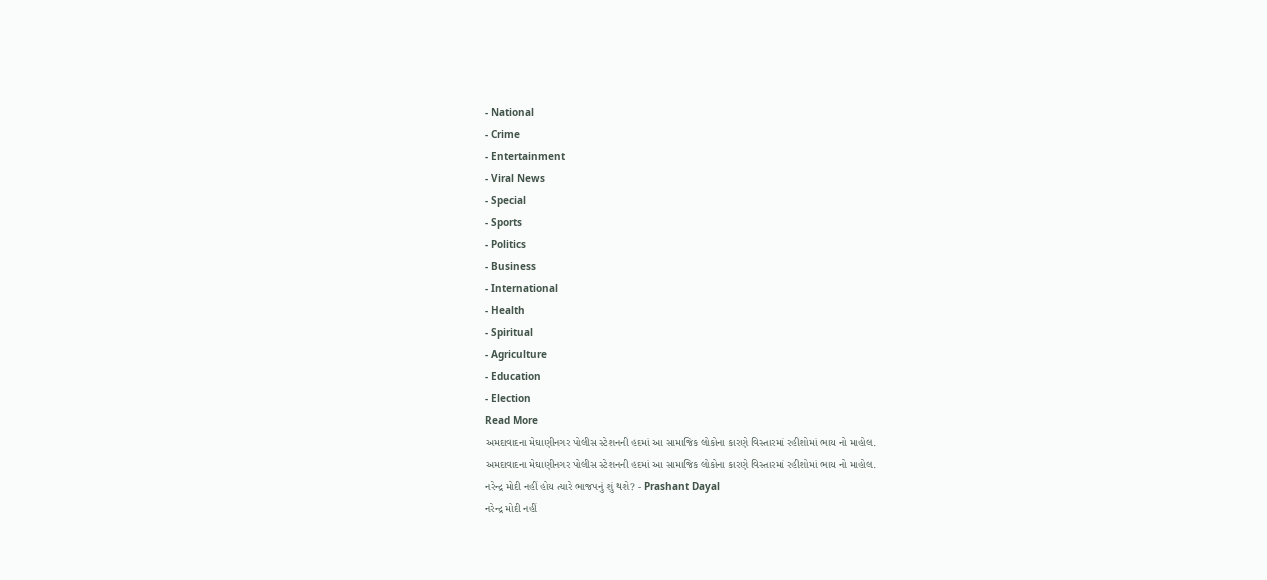- National
- Crime
- Entertainment
- Viral News
- Special
- Sports
- Politics
- Business
- International
- Health
- Spiritual
- Agriculture
- Education
- Election
Read More
અમદાવાદના મેઘાણીનગર પોલીસ સ્ટેશનની હદમાં આ સામાજિક લોકોના કારણે વિસ્તારમાં રહીશોમાં ભાય નો માહોલ.
અમદાવાદના મેઘાણીનગર પોલીસ સ્ટેશનની હદમાં આ સામાજિક લોકોના કારણે વિસ્તારમાં રહીશોમાં ભાય નો માહોલ.
નરેન્દ્ર મોદી નહીં હોય ત્યારે ભાજપનું શું થશે? - Prashant Dayal
નરેન્દ્ર મોદી નહીં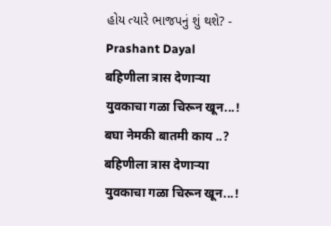હોય ત્યારે ભાજપનું શું થશે? - Prashant Dayal
बहिणीला त्रास देणाऱ्या युवकाचा गळा चिरून खून...! बघा नेमकी बातमी काय ..?
बहिणीला त्रास देणाऱ्या युवकाचा गळा चिरून खून...!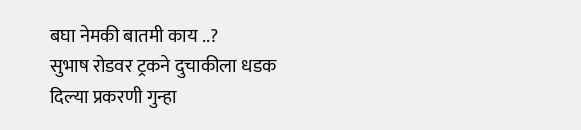बघा नेमकी बातमी काय ..?
सुभाष रोडवर ट्रकने दुचाकीला धडक दिल्या प्रकरणी गुन्हा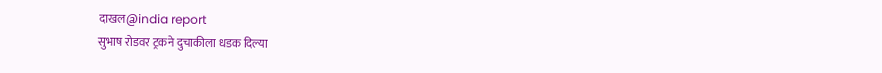दाखल@india report
सुभाष रोडवर ट्रकने दुचाकीला धडक दिल्या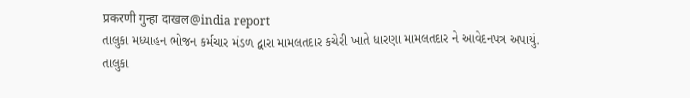प्रकरणी गुन्हा दाखल@india report
તાલુકા મધ્યાહન ભોજન કર્મચાર મંડળ દ્વારા મામલતદાર કચેરી ખાતે ધારણા મામલતદાર ને આવેદનપત્ર અપાયું.
તાલુકા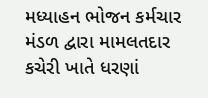મધ્યાહન ભોજન કર્મચાર મંડળ દ્વારા મામલતદાર કચેરી ખાતે ધરણાં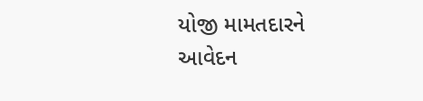યોજી મામતદારને આવેદન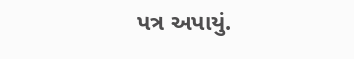પત્ર અપાયું.